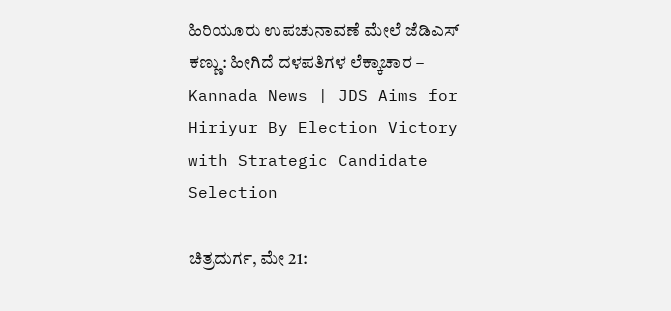ಹಿರಿಯೂರು ಉಪಚುನಾವಣೆ ಮೇಲೆ ಜೆಡಿಎಸ್ ಕಣ್ಣು: ಹೀಗಿದೆ ದಳಪತಿಗಳ ಲೆಕ್ಕಾಚಾರ – Kannada News | JDS Aims for Hiriyur By Election Victory with Strategic Candidate Selection

ಚಿತ್ರದುರ್ಗ, ಮೇ 21: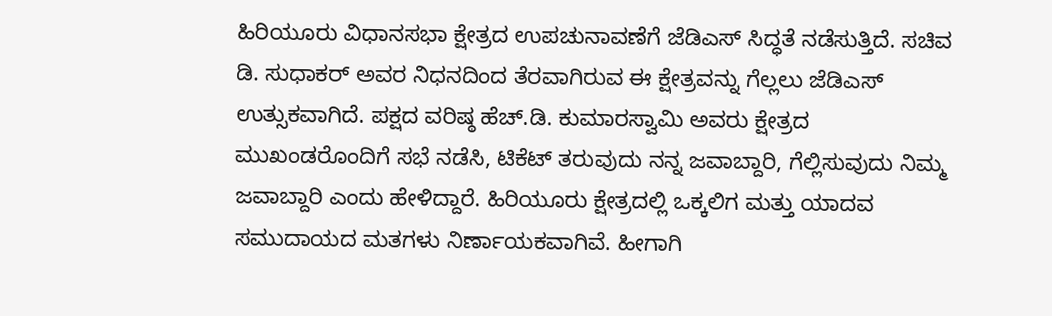ಹಿರಿಯೂರು ವಿಧಾನಸಭಾ ಕ್ಷೇತ್ರದ ಉಪಚುನಾವಣೆಗೆ ಜೆಡಿಎಸ್ ಸಿದ್ಧತೆ ನಡೆಸುತ್ತಿದೆ. ಸಚಿವ ಡಿ. ಸುಧಾಕರ್ ಅವರ ನಿಧನದಿಂದ ತೆರವಾಗಿರುವ ಈ ಕ್ಷೇತ್ರವನ್ನು ಗೆಲ್ಲಲು ಜೆಡಿಎಸ್ ಉತ್ಸುಕವಾಗಿದೆ. ಪಕ್ಷದ ವರಿಷ್ಠ ಹೆಚ್.ಡಿ. ಕುಮಾರಸ್ವಾಮಿ ಅವರು ಕ್ಷೇತ್ರದ ಮುಖಂಡರೊಂದಿಗೆ ಸಭೆ ನಡೆಸಿ, ಟಿಕೆಟ್ ತರುವುದು ನನ್ನ ಜವಾಬ್ದಾರಿ, ಗೆಲ್ಲಿಸುವುದು ನಿಮ್ಮ ಜವಾಬ್ದಾರಿ ಎಂದು ಹೇಳಿದ್ದಾರೆ. ಹಿರಿಯೂರು ಕ್ಷೇತ್ರದಲ್ಲಿ ಒಕ್ಕಲಿಗ ಮತ್ತು ಯಾದವ ಸಮುದಾಯದ ಮತಗಳು ನಿರ್ಣಾಯಕವಾಗಿವೆ. ಹೀಗಾಗಿ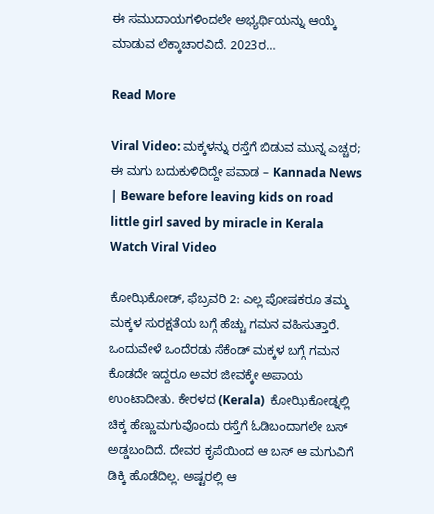ಈ ಸಮುದಾಯಗಳಿಂದಲೇ ಅಭ್ಯರ್ಥಿಯನ್ನು ಆಯ್ಕೆ ಮಾಡುವ ಲೆಕ್ಕಾಚಾರವಿದೆ. 2023ರ…

Read More

Viral Video: ಮಕ್ಕಳನ್ನು ರಸ್ತೆಗೆ ಬಿಡುವ ಮುನ್ನ ಎಚ್ಚರ; ಈ ಮಗು ಬದುಕುಳಿದಿದ್ದೇ ಪವಾಡ – Kannada News | Beware before leaving kids on road little girl saved by miracle in Kerala Watch Viral Video

ಕೋಝಿಕೋಡ್, ಫೆಬ್ರವರಿ 2: ಎಲ್ಲ ಪೋಷಕರೂ ತಮ್ಮ ಮಕ್ಕಳ ಸುರಕ್ಷತೆಯ ಬಗ್ಗೆ ಹೆಚ್ಚು ಗಮನ ವಹಿಸುತ್ತಾರೆ. ಒಂದುವೇಳೆ ಒಂದೆರಡು ಸೆಕೆಂಡ್ ಮಕ್ಕಳ ಬಗ್ಗೆ ಗಮನ ಕೊಡದೇ ಇದ್ದರೂ ಅವರ ಜೀವಕ್ಕೇ ಅಪಾಯ ಉಂಟಾದೀತು. ಕೇರಳದ (Kerala)  ಕೋಝಿಕೋಡ್ನಲ್ಲಿ ಚಿಕ್ಕ ಹೆಣ್ಣುಮಗುವೊಂದು ರಸ್ತೆಗೆ ಓಡಿಬಂದಾಗಲೇ ಬಸ್ ಅಡ್ಡಬಂದಿದೆ. ದೇವರ ಕೃಪೆಯಿಂದ ಆ ಬಸ್ ಆ ಮಗುವಿಗೆ ಡಿಕ್ಕಿ ಹೊಡೆದಿಲ್ಲ. ಅಷ್ಟರಲ್ಲಿ ಆ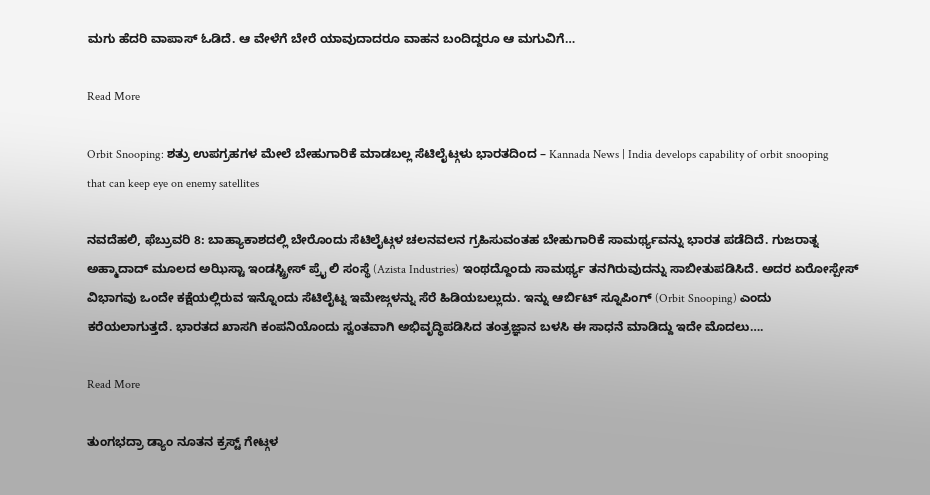ಮಗು ಹೆದರಿ ವಾಪಾಸ್ ಓಡಿದೆ. ಆ ವೇಳೆಗೆ ಬೇರೆ ಯಾವುದಾದರೂ ವಾಹನ ಬಂದಿದ್ದರೂ ಆ ಮಗುವಿಗೆ…

Read More

Orbit Snooping: ಶತ್ರು ಉಪಗ್ರಹಗಳ ಮೇಲೆ ಬೇಹುಗಾರಿಕೆ ಮಾಡಬಲ್ಲ ಸೆಟಿಲೈಟ್ಗಳು ಭಾರತದಿಂದ – Kannada News | India develops capability of orbit snooping that can keep eye on enemy satellites

ನವದೆಹಲಿ, ಫೆಬ್ರುವರಿ 8: ಬಾಹ್ಯಾಕಾಶದಲ್ಲಿ ಬೇರೊಂದು ಸೆಟಿಲೈಟ್ಗಳ ಚಲನವಲನ ಗ್ರಹಿಸುವಂತಹ ಬೇಹುಗಾರಿಕೆ ಸಾಮರ್ಥ್ಯವನ್ನು ಭಾರತ ಪಡೆದಿದೆ. ಗುಜರಾತ್ನ ಅಹ್ಮಾದಾದ್ ಮೂಲದ ಅಝಿಸ್ಟಾ ಇಂಡಸ್ಟ್ರೀಸ್ ಪ್ರೈ ಲಿ ಸಂಸ್ಥೆ (Azista Industries) ಇಂಥದ್ದೊಂದು ಸಾಮರ್ಥ್ಯ ತನಗಿರುವುದನ್ನು ಸಾಬೀತುಪಡಿಸಿದೆ. ಅದರ ಏರೋಸ್ಪೇಸ್ ವಿಭಾಗವು ಒಂದೇ ಕಕ್ಷೆಯಲ್ಲಿರುವ ಇನ್ನೊಂದು ಸೆಟಿಲೈಟ್ನ ಇಮೇಜ್ಗಳನ್ನು ಸೆರೆ ಹಿಡಿಯಬಲ್ಲುದು. ಇನ್ನು ಆರ್ಬಿಟ್ ಸ್ನೂಪಿಂಗ್ (Orbit Snooping) ಎಂದು ಕರೆಯಲಾಗುತ್ತದೆ. ಭಾರತದ ಖಾಸಗಿ ಕಂಪನಿಯೊಂದು ಸ್ವಂತವಾಗಿ ಅಭಿವೃದ್ಧಿಪಡಿಸಿದ ತಂತ್ರಜ್ಞಾನ ಬಳಸಿ ಈ ಸಾಧನೆ ಮಾಡಿದ್ದು ಇದೇ ಮೊದಲು….

Read More

ತುಂಗಭದ್ರಾ ಡ್ಯಾಂ ನೂತನ ಕ್ರಸ್ಟ್ ಗೇಟ್ಗಳ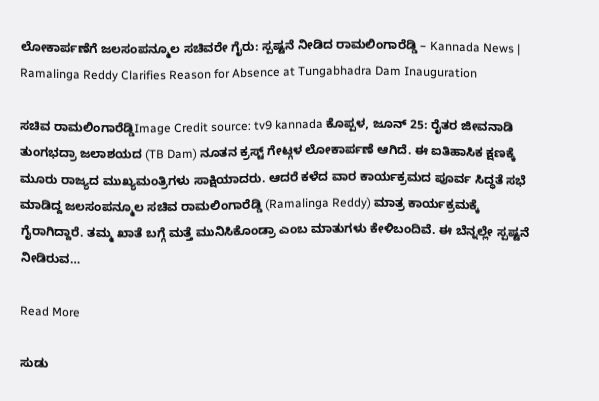ಲೋಕಾರ್ಪಣೆಗೆ ಜಲಸಂಪನ್ಮೂಲ ಸಚಿವರೇ ಗೈರು: ಸ್ಪಷ್ಟನೆ ನೀಡಿದ ರಾಮಲಿಂಗಾರೆಡ್ಡಿ – Kannada News | Ramalinga Reddy Clarifies Reason for Absence at Tungabhadra Dam Inauguration

ಸಚಿವ ರಾಮಲಿಂಗಾರೆಡ್ಡಿImage Credit source: tv9 kannada ಕೊಪ್ಪಳ, ಜೂನ್ 25: ರೈತರ ಜೀವನಾಡಿ ತುಂಗಭದ್ರಾ ಜಲಾಶಯದ (TB Dam) ನೂತನ ಕ್ರಸ್ಟ್ ಗೇಟ್ಗಳ ಲೋಕಾರ್ಪಣೆ ಆಗಿದೆ. ಈ ಐತಿಹಾಸಿಕ ಕ್ಷಣಕ್ಕೆ ಮೂರು ರಾಜ್ಯದ ಮುಖ್ಯಮಂತ್ರಿಗಳು ಸಾಕ್ಷಿಯಾದರು. ಆದರೆ ಕಳೆದ ವಾರ ಕಾರ್ಯಕ್ರಮದ ಪೂರ್ವ ಸಿದ್ಧತೆ ಸಭೆ ಮಾಡಿದ್ದ ಜಲಸಂಪನ್ಮೂಲ ಸಚಿವ ರಾಮಲಿಂಗಾರೆಡ್ಡಿ (Ramalinga Reddy) ಮಾತ್ರ ಕಾರ್ಯಕ್ರಮಕ್ಕೆ ಗೈರಾಗಿದ್ದಾರೆ. ತಮ್ಮ ಖಾತೆ ಬಗ್ಗೆ ಮತ್ತೆ ಮುನಿಸಿಕೊಂಡ್ರಾ ಎಂಬ ಮಾತುಗಳು ಕೇಳಿಬಂದಿವೆ. ಈ ಬೆನ್ನಲ್ಲೇ ಸ್ಪಷ್ಟನೆ ನೀಡಿರುವ…

Read More

ಸುಡು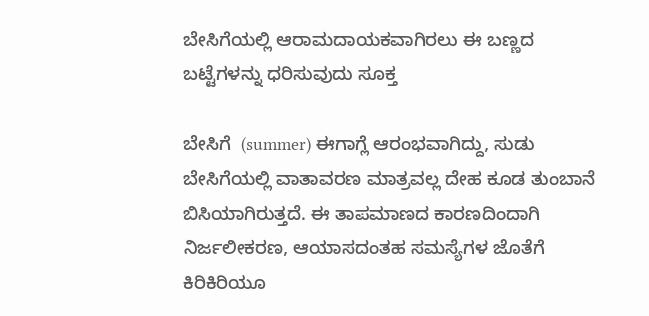ಬೇಸಿಗೆಯಲ್ಲಿ ಆರಾಮದಾಯಕವಾಗಿರಲು ಈ ಬಣ್ಣದ ಬಟ್ಟೆಗಳನ್ನು ಧರಿಸುವುದು ಸೂಕ್ತ

ಬೇಸಿಗೆ  (summer) ಈಗಾಗ್ಲೆ ಆರಂಭವಾಗಿದ್ದು, ಸುಡು ಬೇಸಿಗೆಯಲ್ಲಿ ವಾತಾವರಣ ಮಾತ್ರವಲ್ಲ ದೇಹ ಕೂಡ ತುಂಬಾನೆ ಬಿಸಿಯಾಗಿರುತ್ತದೆ. ಈ ತಾಪಮಾಣದ ಕಾರಣದಿಂದಾಗಿ ನಿರ್ಜಲೀಕರಣ, ಆಯಾಸದಂತಹ ಸಮಸ್ಯೆಗಳ ಜೊತೆಗೆ ಕಿರಿಕಿರಿಯೂ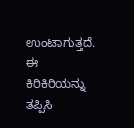ಉಂಟಾಗುತ್ತದೆ. ಈ ಕಿರಿಕಿರಿಯನ್ನು ತಪ್ಪಿಸಿ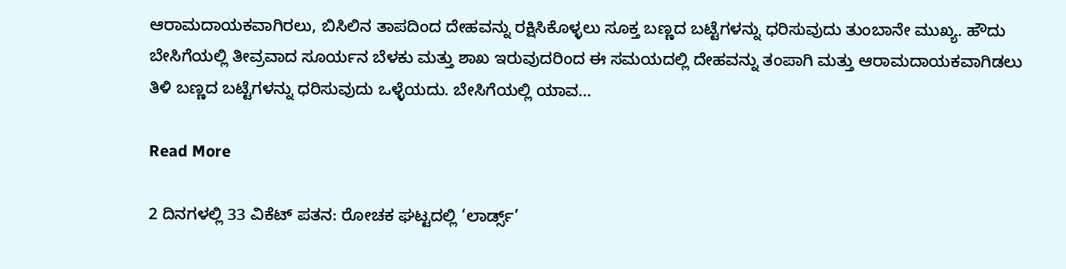ಆರಾಮದಾಯಕವಾಗಿರಲು, ಬಿಸಿಲಿನ ತಾಪದಿಂದ ದೇಹವನ್ನು ರಕ್ಷಿಸಿಕೊಳ್ಳಲು ಸೂಕ್ತ ಬಣ್ಣದ ಬಟ್ಟೆಗಳನ್ನು ಧರಿಸುವುದು ತುಂಬಾನೇ ಮುಖ್ಯ. ಹೌದು ಬೇಸಿಗೆಯಲ್ಲಿ ತೀವ್ರವಾದ ಸೂರ್ಯನ ಬೆಳಕು ಮತ್ತು ಶಾಖ ಇರುವುದರಿಂದ ಈ ಸಮಯದಲ್ಲಿ ದೇಹವನ್ನು ತಂಪಾಗಿ ಮತ್ತು ಆರಾಮದಾಯಕವಾಗಿಡಲು ತಿಳಿ ಬಣ್ಣದ ಬಟ್ಟೆಗಳನ್ನು ಧರಿಸುವುದು ಒಳ್ಳೆಯದು. ಬೇಸಿಗೆಯಲ್ಲಿ ಯಾವ…

Read More

2 ದಿನಗಳಲ್ಲಿ 33 ವಿಕೆಟ್ ಪತನ: ರೋಚಕ ಘಟ್ಟದಲ್ಲಿ ‘ಲಾರ್ಡ್ಸ್’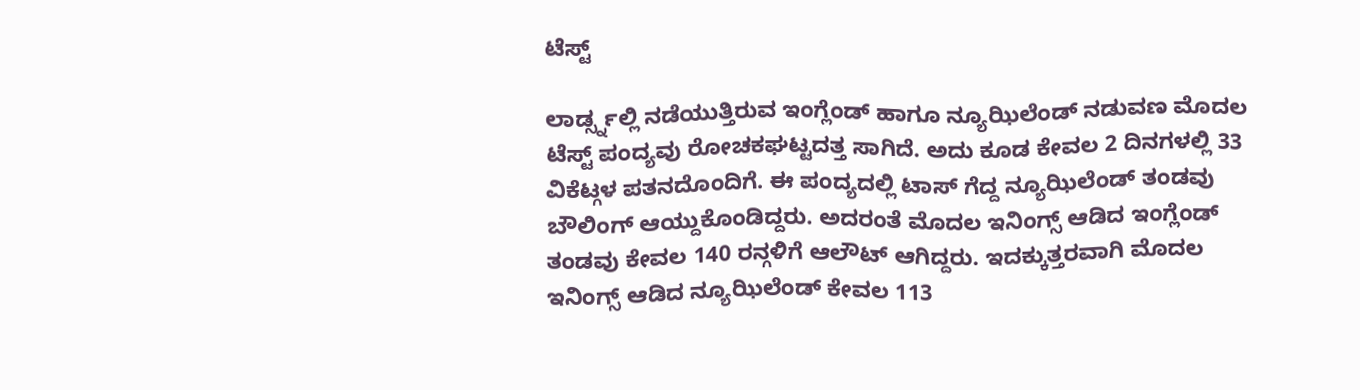ಟೆಸ್ಟ್

ಲಾರ್ಡ್ಸ್ನಲ್ಲಿ ನಡೆಯುತ್ತಿರುವ ಇಂಗ್ಲೆಂಡ್ ಹಾಗೂ ನ್ಯೂಝಿಲೆಂಡ್ ನಡುವಣ ಮೊದಲ ಟೆಸ್ಟ್ ಪಂದ್ಯವು ರೋಚಕಘಟ್ಟದತ್ತ ಸಾಗಿದೆ. ಅದು ಕೂಡ ಕೇವಲ 2 ದಿನಗಳಲ್ಲಿ 33 ವಿಕೆಟ್ಗಳ ಪತನದೊಂದಿಗೆ. ಈ ಪಂದ್ಯದಲ್ಲಿ ಟಾಸ್ ಗೆದ್ದ ನ್ಯೂಝಿಲೆಂಡ್ ತಂಡವು ಬೌಲಿಂಗ್ ಆಯ್ದುಕೊಂಡಿದ್ದರು. ಅದರಂತೆ ಮೊದಲ ಇನಿಂಗ್ಸ್ ಆಡಿದ ಇಂಗ್ಲೆಂಡ್ ತಂಡವು ಕೇವಲ 140 ರನ್ಗಳಿಗೆ ಆಲೌಟ್ ಆಗಿದ್ದರು. ಇದಕ್ಕುತ್ತರವಾಗಿ ಮೊದಲ ಇನಿಂಗ್ಸ್ ಆಡಿದ ನ್ಯೂಝಿಲೆಂಡ್ ಕೇವಲ 113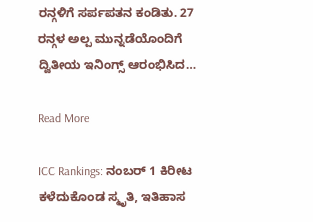ರನ್ಗಳಿಗೆ ಸರ್ಪಪತನ ಕಂಡಿತು. 27 ರನ್ಗಳ ಅಲ್ಪ ಮುನ್ನಡೆಯೊಂದಿಗೆ ದ್ವಿತೀಯ ಇನಿಂಗ್ಸ್ ಆರಂಭಿಸಿದ…

Read More

ICC Rankings: ನಂಬರ್ 1 ಕಿರೀಟ ಕಳೆದುಕೊಂಡ ಸ್ಮೃತಿ, ಇತಿಹಾಸ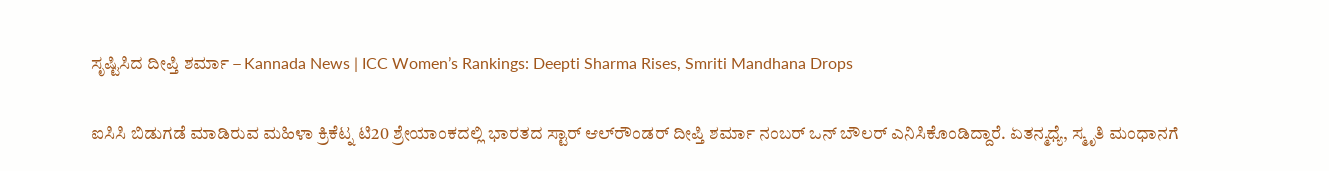ಸೃಷ್ಟಿಸಿದ ದೀಪ್ತಿ ಶರ್ಮಾ – Kannada News | ICC Women’s Rankings: Deepti Sharma Rises, Smriti Mandhana Drops

ಐಸಿಸಿ ಬಿಡುಗಡೆ ಮಾಡಿರುವ ಮಹಿಳಾ ಕ್ರಿಕೆಟ್ನ ಟಿ20 ಶ್ರೇಯಾಂಕದಲ್ಲಿ ಭಾರತದ ಸ್ಟಾರ್ ಆಲ್‌ರೌಂಡರ್ ದೀಪ್ತಿ ಶರ್ಮಾ ನಂಬರ್ ಒನ್ ಬೌಲರ್ ಎನಿಸಿಕೊಂಡಿದ್ದಾರೆ. ಏತನ್ಮಧ್ಯೆ, ಸ್ಮೃತಿ ಮಂಧಾನಗೆ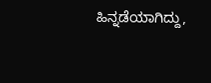ಹಿನ್ನಡೆಯಾಗಿದ್ದು,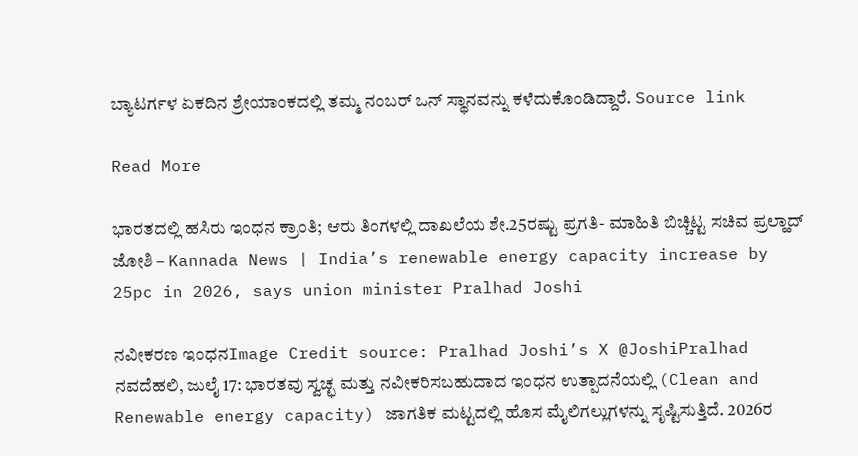ಬ್ಯಾಟರ್ಗಳ ಏಕದಿನ ಶ್ರೇಯಾಂಕದಲ್ಲಿ ತಮ್ಮ ನಂಬರ್ ಒನ್ ಸ್ಥಾನವನ್ನು ಕಳೆದುಕೊಂಡಿದ್ದಾರೆ. Source link

Read More

ಭಾರತದಲ್ಲಿ ಹಸಿರು ಇಂಧನ ಕ್ರಾಂತಿ; ಆರು ತಿಂಗಳಲ್ಲಿ ದಾಖಲೆಯ ಶೇ.25ರಷ್ಟು ಪ್ರಗತಿ- ಮಾಹಿತಿ ಬಿಚ್ಚಿಟ್ಟ ಸಚಿವ ಪ್ರಲ್ಹಾದ್ ಜೋಶಿ – Kannada News | India’s renewable energy capacity increase by 25pc in 2026, says union minister Pralhad Joshi

ನವೀಕರಣ ಇಂಧನImage Credit source: Pralhad Joshi’s X @JoshiPralhad ನವದೆಹಲಿ, ಜುಲೈ 17: ಭಾರತವು ಸ್ವಚ್ಛ ಮತ್ತು ನವೀಕರಿಸಬಹುದಾದ ಇಂಧನ ಉತ್ಪಾದನೆಯಲ್ಲಿ (Clean and Renewable energy capacity) ಜಾಗತಿಕ ಮಟ್ಟದಲ್ಲಿ ಹೊಸ ಮೈಲಿಗಲ್ಲುಗಳನ್ನು ಸೃಷ್ಟಿಸುತ್ತಿದೆ. 2026ರ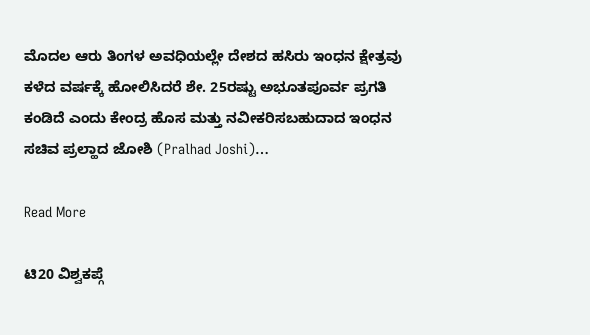ಮೊದಲ ಆರು ತಿಂಗಳ ಅವಧಿಯಲ್ಲೇ ದೇಶದ ಹಸಿರು ಇಂಧನ ಕ್ಷೇತ್ರವು ಕಳೆದ ವರ್ಷಕ್ಕೆ ಹೋಲಿಸಿದರೆ ಶೇ. 25ರಷ್ಟು ಅಭೂತಪೂರ್ವ ಪ್ರಗತಿ ಕಂಡಿದೆ ಎಂದು ಕೇಂದ್ರ ಹೊಸ ಮತ್ತು ನವೀಕರಿಸಬಹುದಾದ ಇಂಧನ ಸಚಿವ ಪ್ರಲ್ಹಾದ ಜೋಶಿ (Pralhad Joshi)…

Read More

ಟಿ20 ವಿಶ್ವಕಪ್ಗೆ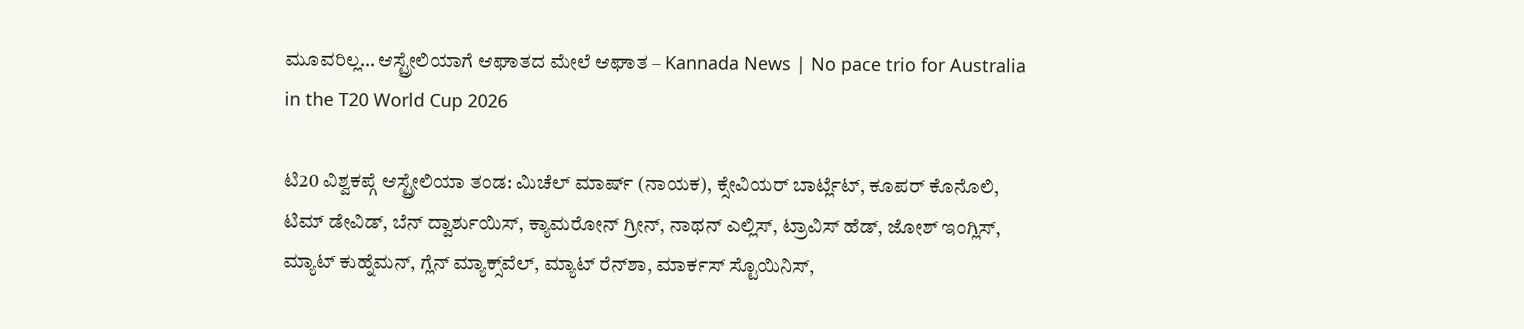ಮೂವರಿಲ್ಲ… ಆಸ್ಟ್ರೇಲಿಯಾಗೆ ಆಘಾತದ ಮೇಲೆ ಆಘಾತ – Kannada News | No pace trio for Australia in the T20 World Cup 2026

ಟಿ20 ವಿಶ್ವಕಪ್ಗೆ ಆಸ್ಟ್ರೇಲಿಯಾ ತಂಡ: ಮಿಚೆಲ್ ಮಾರ್ಷ್ (ನಾಯಕ), ಕ್ಸೇವಿಯರ್ ಬಾರ್ಟ್ಲೆಟ್, ಕೂಪರ್ ಕೊನೊಲಿ, ಟಿಮ್ ಡೇವಿಡ್, ಬೆನ್ ದ್ವಾರ್ಶುಯಿಸ್, ಕ್ಯಾಮರೋನ್ ಗ್ರೀನ್, ನಾಥನ್ ಎಲ್ಲಿಸ್, ಟ್ರಾವಿಸ್ ಹೆಡ್, ಜೋಶ್ ಇಂಗ್ಲಿಸ್, ಮ್ಯಾಟ್ ಕುಹ್ನೆಮನ್, ಗ್ಲೆನ್ ಮ್ಯಾಕ್ಸ್‌ವೆಲ್, ಮ್ಯಾಟ್ ರೆನ್‌ಶಾ, ಮಾರ್ಕಸ್ ಸ್ಟೊಯಿನಿಸ್,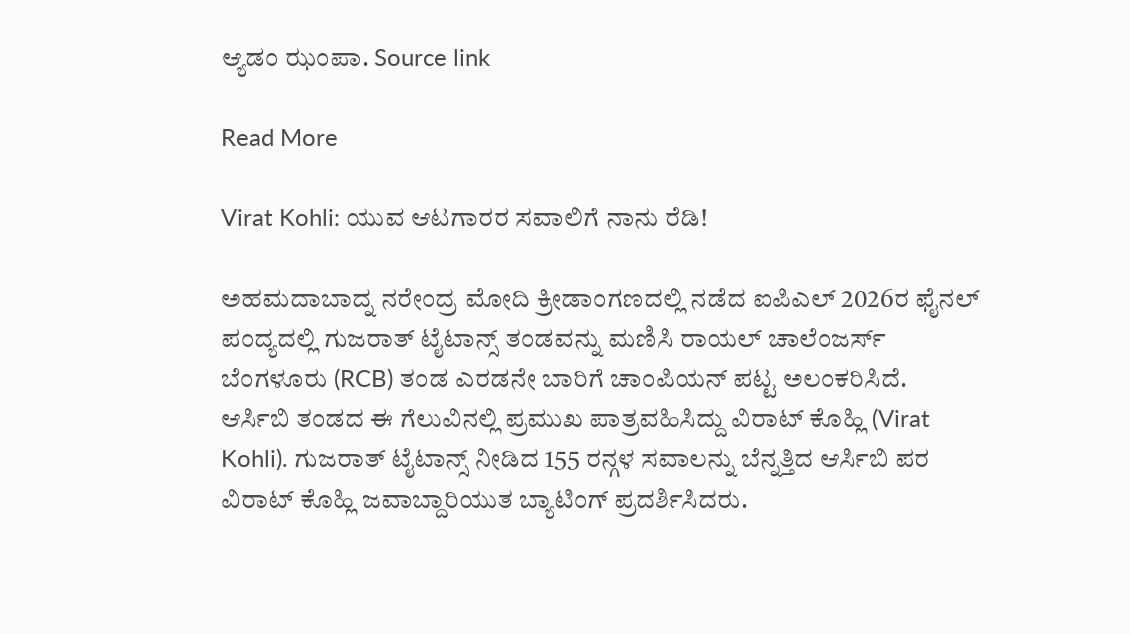ಆ್ಯಡಂ ಝಂಪಾ. Source link

Read More

Virat Kohli: ಯುವ ಆಟಗಾರರ ಸವಾಲಿಗೆ ನಾನು ರೆಡಿ!

ಅಹಮದಾಬಾದ್ನ ನರೇಂದ್ರ ಮೋದಿ ಕ್ರೀಡಾಂಗಣದಲ್ಲಿ ನಡೆದ ಐಪಿಎಲ್ 2026ರ ಫೈನಲ್ ಪಂದ್ಯದಲ್ಲಿ ಗುಜರಾತ್ ಟೈಟಾನ್ಸ್ ತಂಡವನ್ನು ಮಣಿಸಿ ರಾಯಲ್ ಚಾಲೆಂಜರ್ಸ್ ಬೆಂಗಳೂರು (RCB) ತಂಡ ಎರಡನೇ ಬಾರಿಗೆ ಚಾಂಪಿಯನ್ ಪಟ್ಟ ಅಲಂಕರಿಸಿದೆ. ಆರ್ಸಿಬಿ ತಂಡದ ಈ ಗೆಲುವಿನಲ್ಲಿ ಪ್ರಮುಖ ಪಾತ್ರವಹಿಸಿದ್ದು ವಿರಾಟ್ ಕೊಹ್ಲಿ (Virat Kohli). ಗುಜರಾತ್ ಟೈಟಾನ್ಸ್ ನೀಡಿದ 155 ರನ್ಗಳ ಸವಾಲನ್ನು ಬೆನ್ನತ್ತಿದ ಆರ್ಸಿಬಿ ಪರ ವಿರಾಟ್ ಕೊಹ್ಲಿ ಜವಾಬ್ದಾರಿಯುತ ಬ್ಯಾಟಿಂಗ್ ಪ್ರದರ್ಶಿಸಿದರು.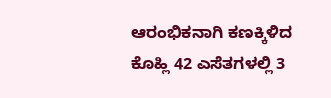ಆರಂಭಿಕನಾಗಿ ಕಣಕ್ಕಿಳಿದ ಕೊಹ್ಲಿ 42 ಎಸೆತಗಳಲ್ಲಿ 3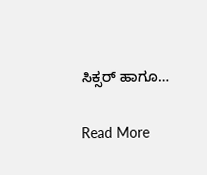ಸಿಕ್ಸರ್ ಹಾಗೂ…

Read More